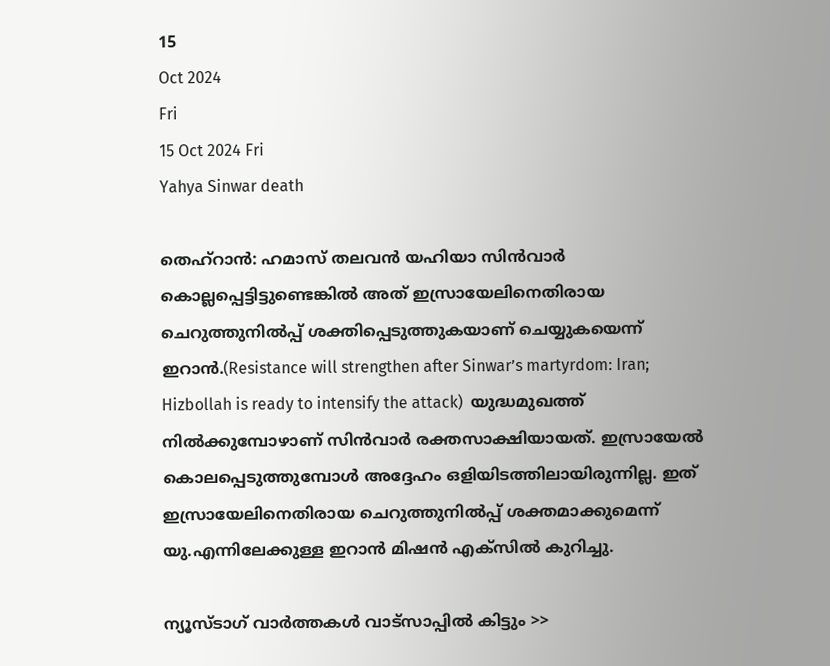15
Oct 2024
Fri
15 Oct 2024 Fri
Yahya Sinwar death

തെഹ്‌റാന്‍: ഹമാസ് തലവന്‍ യഹിയാ സിന്‍വാര്‍ കൊല്ലപ്പെട്ടിട്ടുണ്ടെങ്കില്‍ അത് ഇസ്രായേലിനെതിരായ ചെറുത്തുനില്‍പ്പ് ശക്തിപ്പെടുത്തുകയാണ് ചെയ്യുകയെന്ന് ഇറാന്‍.(Resistance will strengthen after Sinwar’s martyrdom: Iran; Hizbollah is ready to intensify the attack)  യുദ്ധമുഖത്ത് നില്‍ക്കുമ്പോഴാണ് സിന്‍വാര്‍ രക്തസാക്ഷിയായത്. ഇസ്രായേല്‍ കൊലപ്പെടുത്തുമ്പോള്‍ അദ്ദേഹം ഒളിയിടത്തിലായിരുന്നില്ല. ഇത് ഇസ്രായേലിനെതിരായ ചെറുത്തുനില്‍പ്പ് ശക്തമാക്കുമെന്ന് യു.എന്നിലേക്കുള്ള ഇറാന്‍ മിഷന്‍ എക്‌സില്‍ കുറിച്ചു.

ന്യൂസ്ടാഗ് വാര്‍ത്തകള്‍ വാട്‌സാപ്പില്‍ കിട്ടും >>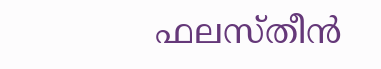ഫലസ്തീന്‍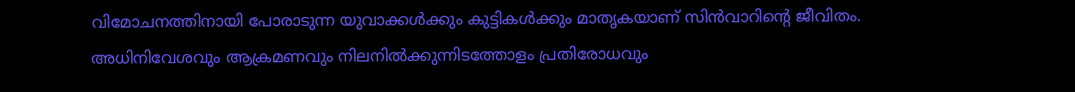വിമോചനത്തിനായി പോരാടുന്ന യുവാക്കള്‍ക്കും കുട്ടികള്‍ക്കും മാതൃകയാണ് സിന്‍വാറിന്റെ ജീവിതം. അധിനിവേശവും ആക്രമണവും നിലനില്‍ക്കുന്നിടത്തോളം പ്രതിരോധവും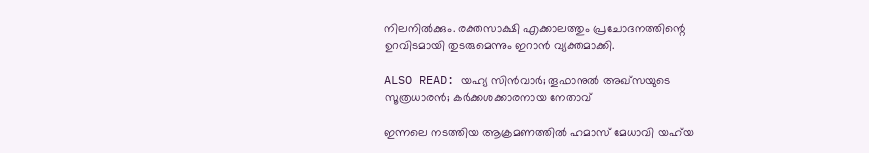നിലനില്‍ക്കും. രക്തസാക്ഷി എക്കാലത്തും പ്രചോദനത്തിന്റെ ഉറവിടമായി തുടരുമെന്നും ഇറാന്‍ വ്യക്തമാക്കി.

ALSO READ: യഹ്യ സിന്‍വാര്‍; തൂഫാനുല്‍ അഖ്‌സയുടെ സൂത്രധാരന്‍; കര്‍ക്കശക്കാരനായ നേതാവ്

ഇന്നലെ നടത്തിയ ആക്രമണത്തില്‍ ഹമാസ് മേധാവി യഹ്‌യ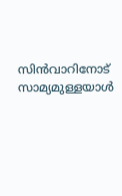സിന്‍വാറിനോട് സാമ്യമുള്ളയാള്‍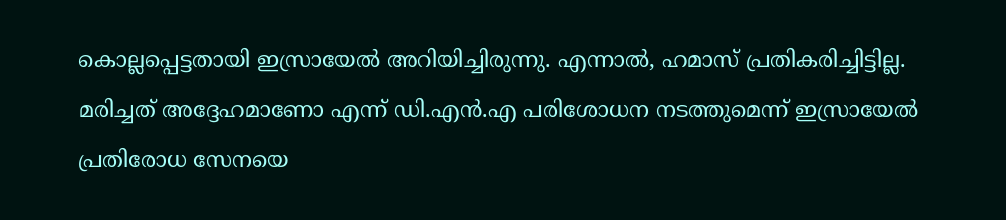കൊല്ലപ്പെട്ടതായി ഇസ്രായേല്‍ അറിയിച്ചിരുന്നു. എന്നാല്‍, ഹമാസ് പ്രതികരിച്ചിട്ടില്ല. മരിച്ചത് അദ്ദേഹമാണോ എന്ന് ഡി.എന്‍.എ പരിശോധന നടത്തുമെന്ന് ഇസ്രായേല്‍ പ്രതിരോധ സേനയെ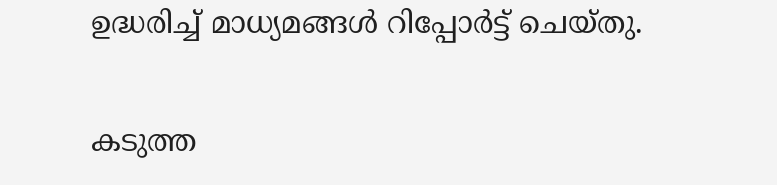ഉദ്ധരിച്ച് മാധ്യമങ്ങള്‍ റിപ്പോര്‍ട്ട് ചെയ്തു.

കടുത്ത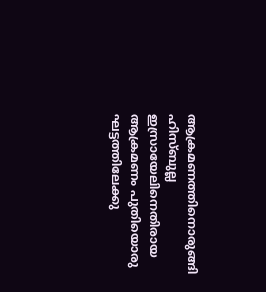ആക്രമണത്തിനൊരുങ്ങി ഹിസ്ബുല്ല
ഇസ്രായേലിനെതിരായ ആക്രമണം പുതിയൊരു ഘട്ടത്തിലേക്കു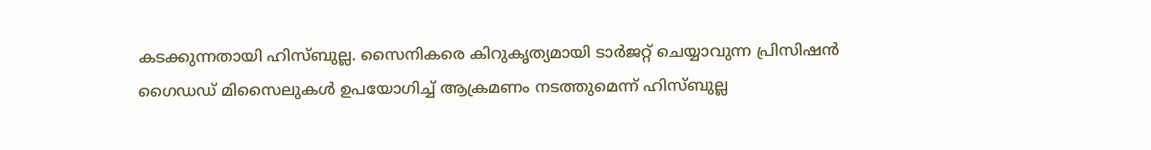കടക്കുന്നതായി ഹിസ്ബുല്ല. സൈനികരെ കിറുകൃത്യമായി ടാര്‍ജറ്റ് ചെയ്യാവുന്ന പ്രിസിഷന്‍ ഗൈഡഡ് മിസൈലുകള്‍ ഉപയോഗിച്ച് ആക്രമണം നടത്തുമെന്ന് ഹിസ്ബുല്ല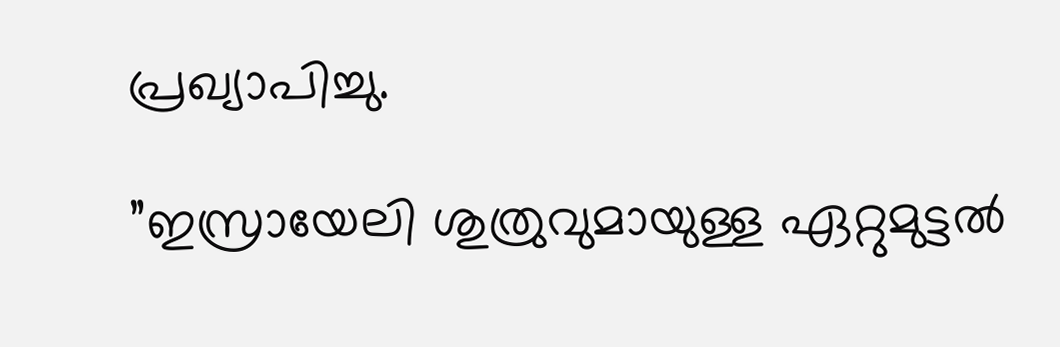പ്രഖ്യാപിച്ചു.

”ഇസ്രായേലി ശുത്രുവുമായുള്ള ഏറ്റുമുട്ടല്‍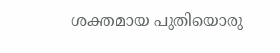ശക്തമായ പുതിയൊരു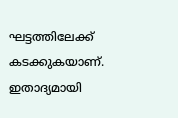ഘട്ടത്തിലേക്ക് കടക്കുകയാണ്. ഇതാദ്യമായി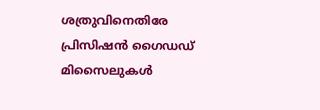ശത്രുവിനെതിരേ പ്രിസിഷന്‍ ഗൈഡഡ് മിസൈലുകള്‍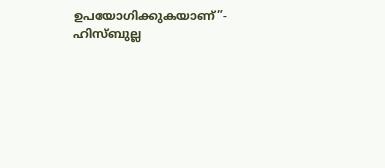ഉപയോഗിക്കുകയാണ്”- ഹിസ്ബുല്ല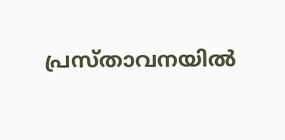പ്രസ്താവനയില്‍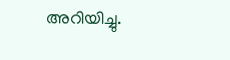അറിയിച്ചു.